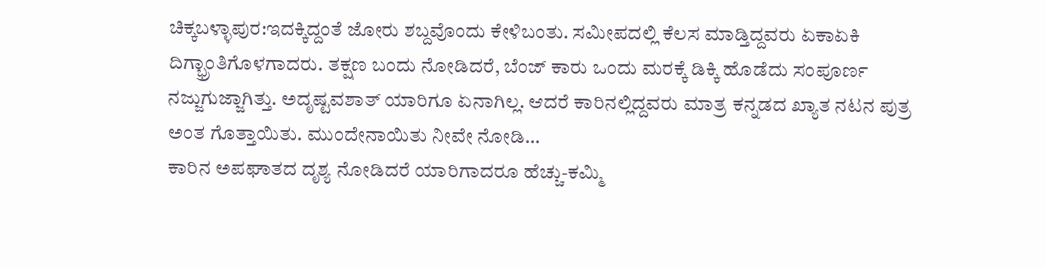ಚಿಕ್ಕಬಳ್ಳಾಪುರ:ಇದಕ್ಕಿದ್ದಂತೆ ಜೋರು ಶಬ್ದವೊಂದು ಕೇಳಿಬಂತು. ಸಮೀಪದಲ್ಲಿ ಕೆಲಸ ಮಾಡ್ತಿದ್ದವರು ಏಕಾಏಕಿ ದಿಗ್ಭ್ರಾಂತಿಗೊಳಗಾದರು. ತಕ್ಷಣ ಬಂದು ನೋಡಿದರೆ, ಬೆಂಜ್ ಕಾರು ಒಂದು ಮರಕ್ಕೆ ಡಿಕ್ಕಿ ಹೊಡೆದು ಸಂಪೂರ್ಣ ನಜ್ಜುಗುಜ್ಜಾಗಿತ್ತು. ಅದೃಷ್ಟವಶಾತ್ ಯಾರಿಗೂ ಏನಾಗಿಲ್ಲ. ಆದರೆ ಕಾರಿನಲ್ಲಿದ್ದವರು ಮಾತ್ರ ಕನ್ನಡದ ಖ್ಯಾತ ನಟನ ಪುತ್ರ ಅಂತ ಗೊತ್ತಾಯಿತು. ಮುಂದೇನಾಯಿತು ನೀವೇ ನೋಡಿ…
ಕಾರಿನ ಅಪಘಾತದ ದೃಶ್ಯ ನೋಡಿದರೆ ಯಾರಿಗಾದರೂ ಹೆಚ್ಚು-ಕಮ್ಮಿ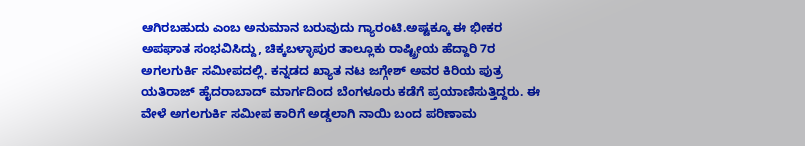ಆಗಿರಬಹುದು ಎಂಬ ಅನುಮಾನ ಬರುವುದು ಗ್ಯಾರಂಟಿ.ಅಷ್ಟಕ್ಕೂ ಈ ಭೀಕರ ಅಪಘಾತ ಸಂಭವಿಸಿದ್ದು, ಚಿಕ್ಕಬಳ್ಳಾಪುರ ತಾಲ್ಲೂಕು ರಾಷ್ಟ್ರೀಯ ಹೆದ್ದಾರಿ 7ರ ಅಗಲಗುರ್ಕಿ ಸಮೀಪದಲ್ಲಿ. ಕನ್ನಡದ ಖ್ಯಾತ ನಟ ಜಗ್ಗೇಶ್ ಅವರ ಕಿರಿಯ ಪುತ್ರ ಯತಿರಾಜ್ ಹೈದರಾಬಾದ್ ಮಾರ್ಗದಿಂದ ಬೆಂಗಳೂರು ಕಡೆಗೆ ಪ್ರಯಾಣಿಸುತ್ತಿದ್ದರು. ಈ ವೇಳೆ ಅಗಲಗುರ್ಕಿ ಸಮೀಪ ಕಾರಿಗೆ ಅಡ್ಡಲಾಗಿ ನಾಯಿ ಬಂದ ಪರಿಣಾಮ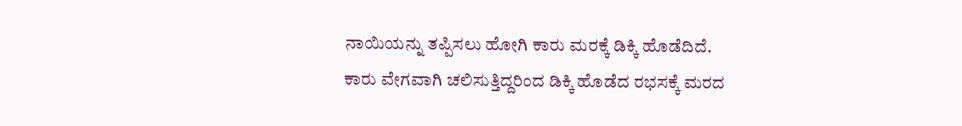ನಾಯಿಯನ್ನು ತಪ್ಪಿಸಲು ಹೋಗಿ ಕಾರು ಮರಕ್ಕೆ ಡಿಕ್ಕಿ ಹೊಡೆದಿದೆ.
ಕಾರು ವೇಗವಾಗಿ ಚಲಿಸುತ್ತಿದ್ದರಿಂದ ಡಿಕ್ಕಿ ಹೊಡೆದ ರಭಸಕ್ಕೆ ಮರದ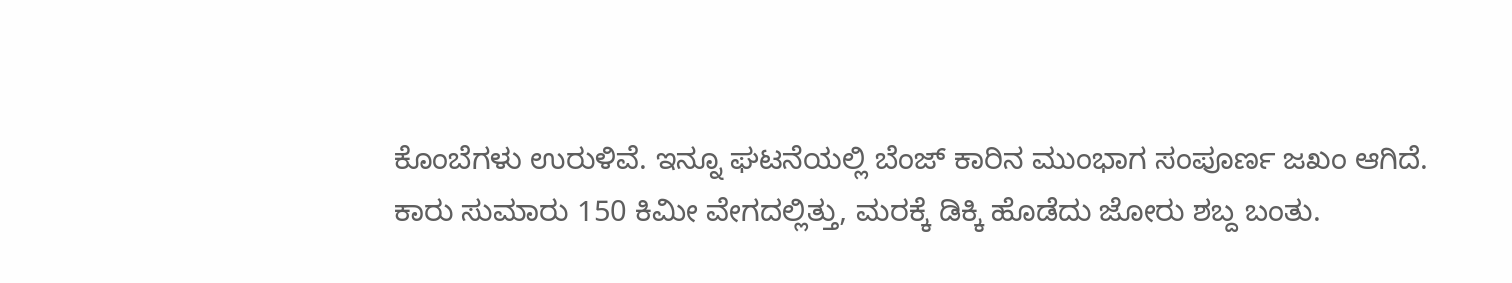ಕೊಂಬೆಗಳು ಉರುಳಿವೆ. ಇನ್ನೂ ಘಟನೆಯಲ್ಲಿ ಬೆಂಜ್ ಕಾರಿನ ಮುಂಭಾಗ ಸಂಪೂರ್ಣ ಜಖಂ ಆಗಿದೆ.
ಕಾರು ಸುಮಾರು 150 ಕಿಮೀ ವೇಗದಲ್ಲಿತ್ತು, ಮರಕ್ಕೆ ಡಿಕ್ಕಿ ಹೊಡೆದು ಜೋರು ಶಬ್ದ ಬಂತು.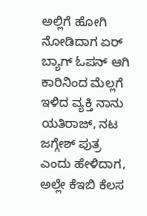ಅಲ್ಲಿಗೆ ಹೋಗಿ ನೋಡಿದಾಗ ಏರ್ ಬ್ಯಾಗ್ ಓಪನ್ ಆಗಿ ಕಾರಿನಿಂದ ಮೆಲ್ಲಗೆ ಇಳಿದ ವ್ಯಕ್ತಿ ನಾನು ಯತಿರಾಜ್, ನಟ ಜಗ್ಗೇಶ್ ಪುತ್ರ ಎಂದು ಹೇಳಿದಾಗ, ಅಲ್ಲೇ ಕೆಇಬಿ ಕೆಲಸ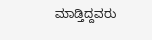ಮಾಡ್ತಿದ್ದವರು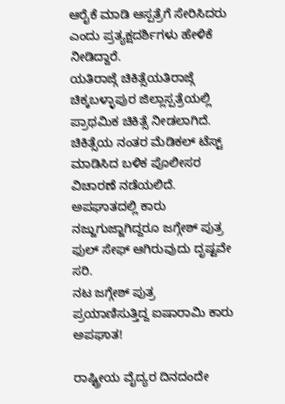ಆರೈಕೆ ಮಾಡಿ ಆಸ್ಪತ್ರೆಗೆ ಸೇರಿಸಿದರು ಎಂದು ಪ್ರತ್ಯಕ್ಷದರ್ಶಿಗಳು ಹೇಳಿಕೆ ನೀಡಿದ್ದಾರೆ.
ಯತಿರಾಜ್ಗೆ ಚಿಕಿತ್ಸೆಯತಿರಾಜ್ಗೆ ಚಿಕ್ಕಬಳ್ಳಾಪುರ ಜಿಲ್ಲಾಸ್ಪತ್ರೆಯಲ್ಲಿ ಪ್ರಾಥಮಿಕ ಚಿಕಿತ್ಸೆ ನೀಡಲಾಗಿದೆ. ಚಿಕಿತ್ಸೆಯ ನಂತರ ಮೆಡಿಕಲ್ ಟೆಸ್ಟ್ ಮಾಡಿಸಿದ ಬಳಿಕ ಪೊಲೀಸರ ವಿಚಾರಣೆ ನಡೆಯಲಿದೆ. ಅಪಘಾತದಲ್ಲಿ ಕಾರು ನಜ್ಜುಗುಜ್ಜಾಗಿದ್ದರೂ ಜಗ್ಗೇಶ್ ಪುತ್ರ ಫುಲ್ ಸೇಫ್ ಆಗಿರುವುದು ದೃಷ್ಟವೇ ಸರಿ.
ನಟ ಜಗ್ಗೇಶ್ ಪುತ್ರ ಪ್ರಯಾಣಿಸುತ್ತಿದ್ದ ಐಷಾರಾಮಿ ಕಾರು ಅಪಘಾತ!

ರಾಷ್ಟ್ರೀಯ ವೈದ್ಯರ ದಿನದಂದೇ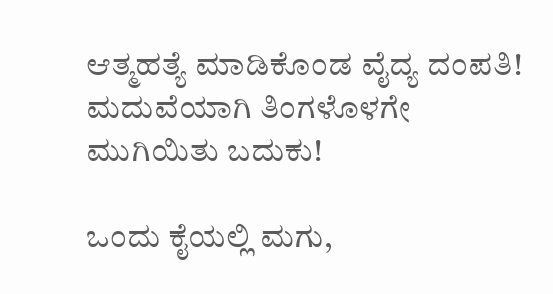ಆತ್ಮಹತ್ಯೆ ಮಾಡಿಕೊಂಡ ವೈದ್ಯ ದಂಪತಿ! ಮದುವೆಯಾಗಿ ತಿಂಗಳೊಳಗೇ ಮುಗಿಯಿತು ಬದುಕು!

ಒಂದು ಕೈಯಲ್ಲಿ ಮಗು,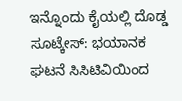ಇನ್ನೊಂದು ಕೈಯಲ್ಲಿ ದೊಡ್ಡ ಸೂಟ್ಕೇಸ್: ಭಯಾನಕ ಘಟನೆ ಸಿಸಿಟಿವಿಯಿಂದ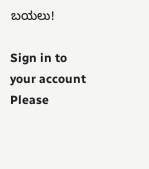ಬಯಲು!

Sign in to your account
Please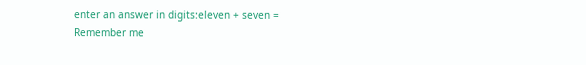enter an answer in digits:eleven + seven =
Remember me